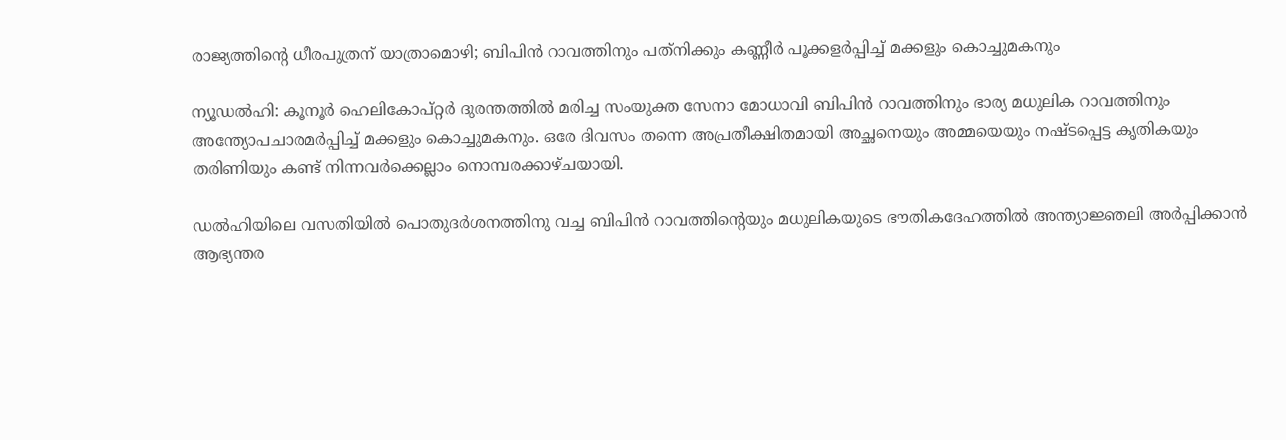രാജ്യത്തിന്റെ ധീരപുത്രന് യാത്രാമൊഴി; ബിപിന്‍ റാവത്തിനും പത്‌നിക്കും കണ്ണീര്‍ പൂക്കളര്‍പ്പിച്ച് മക്കളും കൊച്ചുമകനും

ന്യൂഡല്‍ഹി: കൂനൂര്‍ ഹെലികോപ്റ്റര്‍ ദുരന്തത്തില്‍ മരിച്ച സംയുക്ത സേനാ മോധാവി ബിപിന്‍ റാവത്തിനും ഭാര്യ മധുലിക റാവത്തിനും അന്ത്യോപചാരമര്‍പ്പിച്ച് മക്കളും കൊച്ചുമകനും. ഒരേ ദിവസം തന്നെ അപ്രതീക്ഷിതമായി അച്ഛനെയും അമ്മയെയും നഷ്ടപ്പെട്ട കൃതികയും തരിണിയും കണ്ട് നിന്നവര്‍ക്കെല്ലാം നൊമ്പരക്കാഴ്ചയായി.

ഡല്‍ഹിയിലെ വസതിയില്‍ പൊതുദര്‍ശനത്തിനു വച്ച ബിപിന്‍ റാവത്തിന്റെയും മധുലികയുടെ ഭൗതികദേഹത്തില്‍ അന്ത്യാജ്ഞലി അര്‍പ്പിക്കാന്‍ ആഭ്യന്തര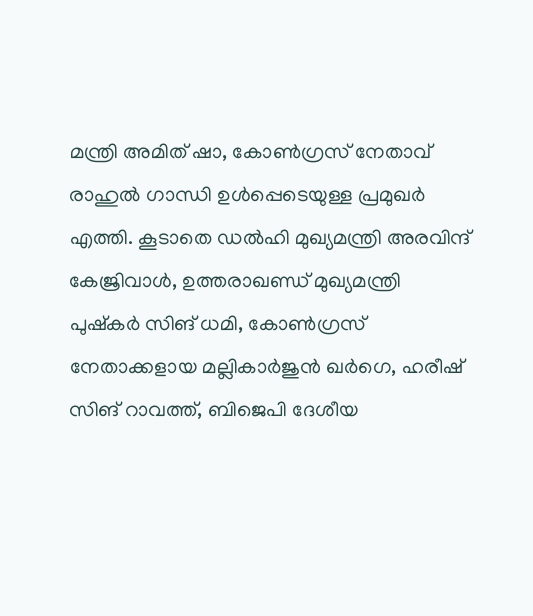മന്ത്രി അമിത് ഷാ, കോണ്‍ഗ്രസ് നേതാവ് രാഹുല്‍ ഗാന്ധി ഉള്‍പ്പെടെയുള്ള പ്രമുഖര്‍ എത്തി. കൂടാതെ ഡല്‍ഹി മുഖ്യമന്ത്രി അരവിന്ദ് കേജ്രിവാള്‍, ഉത്തരാഖണ്ഡ് മുഖ്യമന്ത്രി പുഷ്‌കര്‍ സിങ് ധമി, കോണ്‍ഗ്രസ് നേതാക്കളായ മല്ലികാര്‍ജുന്‍ ഖര്‍ഗെ, ഹരീഷ് സിങ് റാവത്ത്, ബിജെപി ദേശീയ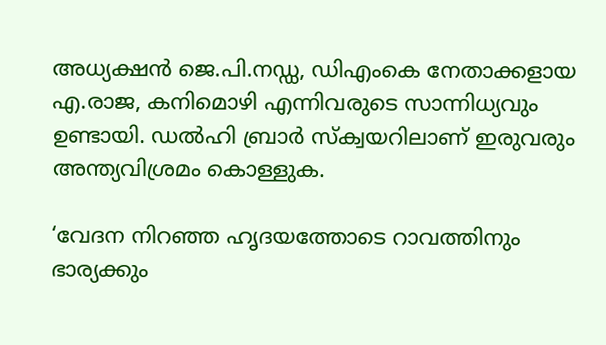അധ്യക്ഷന്‍ ജെ.പി.നഡ്ഡ, ഡിഎംകെ നേതാക്കളായ എ.രാജ, കനിമൊഴി എന്നിവരുടെ സാന്നിധ്യവും ഉണ്ടായി. ഡല്‍ഹി ബ്രാര്‍ സ്‌ക്വയറിലാണ് ഇരുവരും അന്ത്യവിശ്രമം കൊള്ളുക.

‘വേദന നിറഞ്ഞ ഹൃദയത്തോടെ റാവത്തിനും ഭാര്യക്കും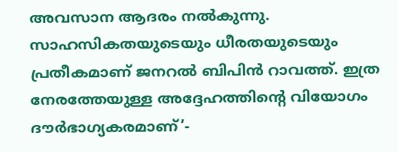അവസാന ആദരം നല്‍കുന്നു. സാഹസികതയുടെയും ധീരതയുടെയും പ്രതീകമാണ് ജനറല്‍ ബിപിന്‍ റാവത്ത്. ഇത്ര നേരത്തേയുള്ള അദ്ദേഹത്തിന്റെ വിയോഗം ദൗര്‍ഭാഗ്യകരമാണ്’-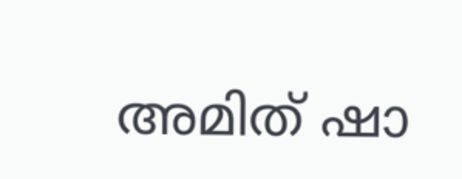അമിത് ഷാ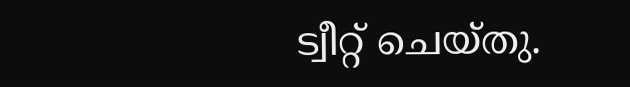ട്വീറ്റ് ചെയ്തു.